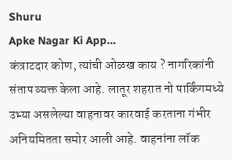Shuru
Apke Nagar Ki App…
कंत्राटदार कोण, त्यांची ओळख काय ? नागरिकांनी संताप व्यक्त केला आहे. लातूर शहरात नो पार्किंगमध्ये उभ्या असलेल्या वाहनावर कारवाई करताना गंभीर अनियमितता समोर आली आहे. वाहनांना लॉक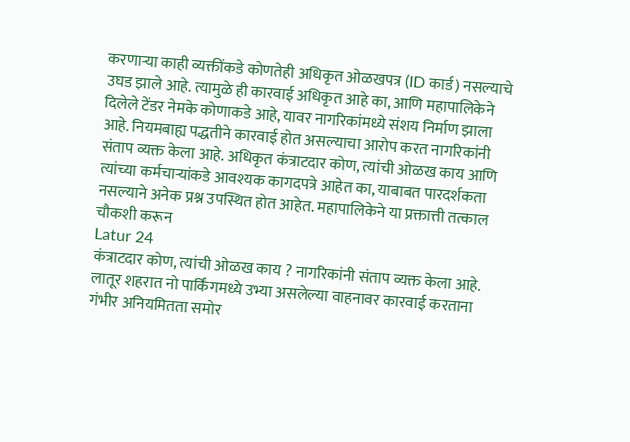करणाऱ्या काही व्यक्तींकडे कोणतेही अधिकृत ओळखपत्र (ID कार्ड) नसल्याचे उघड झाले आहे. त्यामुळे ही कारवाई अधिकृत आहे का, आणि महापालिकेने दिलेले टेंडर नेमके कोणाकडे आहे, यावर नागरिकांमध्ये संशय निर्माण झाला आहे. नियमबाह्य पद्धतीने कारवाई होत असल्याचा आरोप करत नागरिकांनी संताप व्यक्त केला आहे. अधिकृत कंत्राटदार कोण, त्यांची ओळख काय आणि त्यांच्या कर्मचाऱ्यांकडे आवश्यक कागदपत्रे आहेत का, याबाबत पारदर्शकता नसल्याने अनेक प्रश्न उपस्थित होत आहेत. महापालिकेने या प्रक्तात्ती तत्काल चौकशी करून
Latur 24
कंत्राटदार कोण, त्यांची ओळख काय ? नागरिकांनी संताप व्यक्त केला आहे. लातूर शहरात नो पार्किंगमध्ये उभ्या असलेल्या वाहनावर कारवाई करताना गंभीर अनियमितता समोर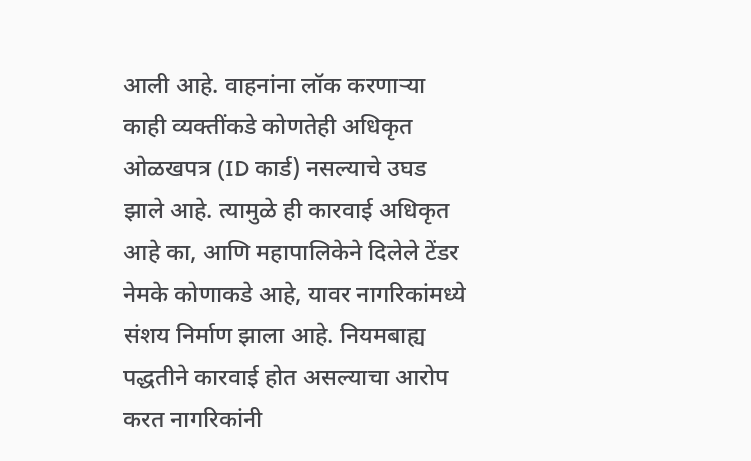आली आहे. वाहनांना लॉक करणाऱ्या काही व्यक्तींकडे कोणतेही अधिकृत ओळखपत्र (ID कार्ड) नसल्याचे उघड झाले आहे. त्यामुळे ही कारवाई अधिकृत आहे का, आणि महापालिकेने दिलेले टेंडर नेमके कोणाकडे आहे, यावर नागरिकांमध्ये संशय निर्माण झाला आहे. नियमबाह्य पद्धतीने कारवाई होत असल्याचा आरोप करत नागरिकांनी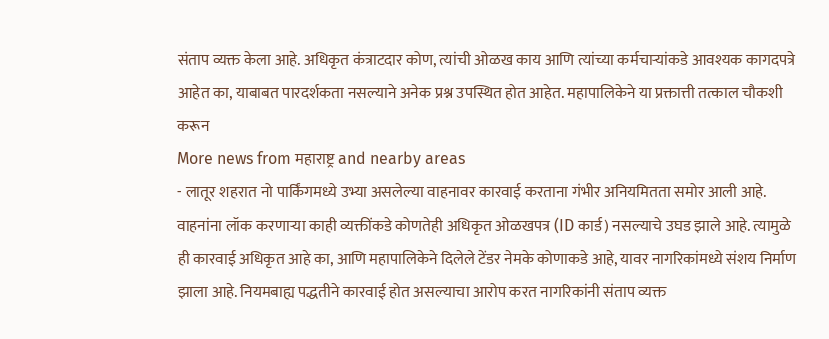संताप व्यक्त केला आहे. अधिकृत कंत्राटदार कोण, त्यांची ओळख काय आणि त्यांच्या कर्मचाऱ्यांकडे आवश्यक कागदपत्रे आहेत का, याबाबत पारदर्शकता नसल्याने अनेक प्रश्न उपस्थित होत आहेत. महापालिकेने या प्रक्तात्ती तत्काल चौकशी करून
More news from महाराष्ट्र and nearby areas
- लातूर शहरात नो पार्किंगमध्ये उभ्या असलेल्या वाहनावर कारवाई करताना गंभीर अनियमितता समोर आली आहे. वाहनांना लॉक करणाऱ्या काही व्यक्तींकडे कोणतेही अधिकृत ओळखपत्र (ID कार्ड) नसल्याचे उघड झाले आहे. त्यामुळे ही कारवाई अधिकृत आहे का, आणि महापालिकेने दिलेले टेंडर नेमके कोणाकडे आहे, यावर नागरिकांमध्ये संशय निर्माण झाला आहे. नियमबाह्य पद्धतीने कारवाई होत असल्याचा आरोप करत नागरिकांनी संताप व्यक्त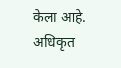केला आहे. अधिकृत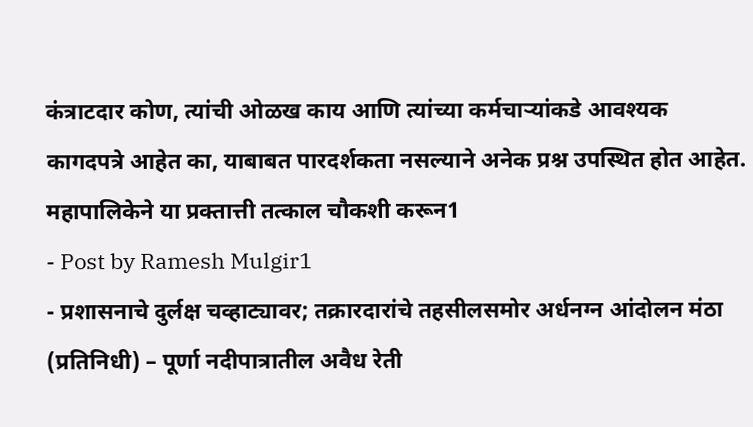कंत्राटदार कोण, त्यांची ओळख काय आणि त्यांच्या कर्मचाऱ्यांकडे आवश्यक कागदपत्रे आहेत का, याबाबत पारदर्शकता नसल्याने अनेक प्रश्न उपस्थित होत आहेत. महापालिकेने या प्रक्तात्ती तत्काल चौकशी करून1
- Post by Ramesh Mulgir1
- प्रशासनाचे दुर्लक्ष चव्हाट्यावर; तक्रारदारांचे तहसीलसमोर अर्धनग्न आंदोलन मंठा (प्रतिनिधी) – पूर्णा नदीपात्रातील अवैध रेती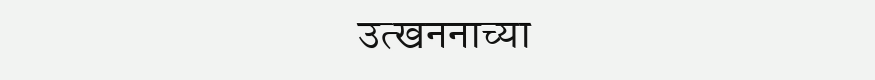उत्खननाच्या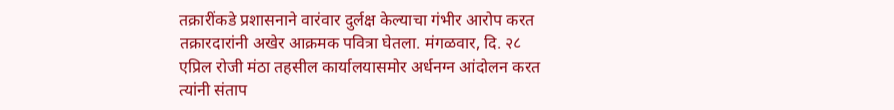तक्रारींकडे प्रशासनाने वारंवार दुर्लक्ष केल्याचा गंभीर आरोप करत तक्रारदारांनी अखेर आक्रमक पवित्रा घेतला. मंगळवार, दि. २८ एप्रिल रोजी मंठा तहसील कार्यालयासमोर अर्धनग्न आंदोलन करत त्यांनी संताप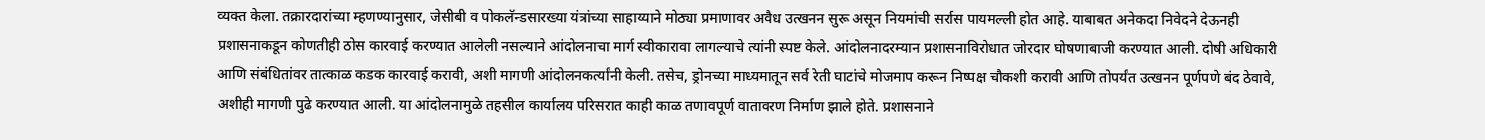व्यक्त केला. तक्रारदारांच्या म्हणण्यानुसार, जेसीबी व पोकलॅन्डसारख्या यंत्रांच्या साहाय्याने मोठ्या प्रमाणावर अवैध उत्खनन सुरू असून नियमांची सर्रास पायमल्ली होत आहे. याबाबत अनेकदा निवेदने देऊनही प्रशासनाकडून कोणतीही ठोस कारवाई करण्यात आलेली नसल्याने आंदोलनाचा मार्ग स्वीकारावा लागल्याचे त्यांनी स्पष्ट केले. आंदोलनादरम्यान प्रशासनाविरोधात जोरदार घोषणाबाजी करण्यात आली. दोषी अधिकारी आणि संबंधितांवर तात्काळ कडक कारवाई करावी, अशी मागणी आंदोलनकर्त्यांनी केली. तसेच, ड्रोनच्या माध्यमातून सर्व रेती घाटांचे मोजमाप करून निष्पक्ष चौकशी करावी आणि तोपर्यंत उत्खनन पूर्णपणे बंद ठेवावे, अशीही मागणी पुढे करण्यात आली. या आंदोलनामुळे तहसील कार्यालय परिसरात काही काळ तणावपूर्ण वातावरण निर्माण झाले होते. प्रशासनाने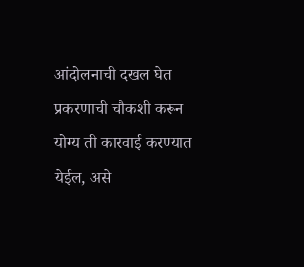आंदोलनाची दखल घेत प्रकरणाची चौकशी करून योग्य ती कारवाई करण्यात येईल, असे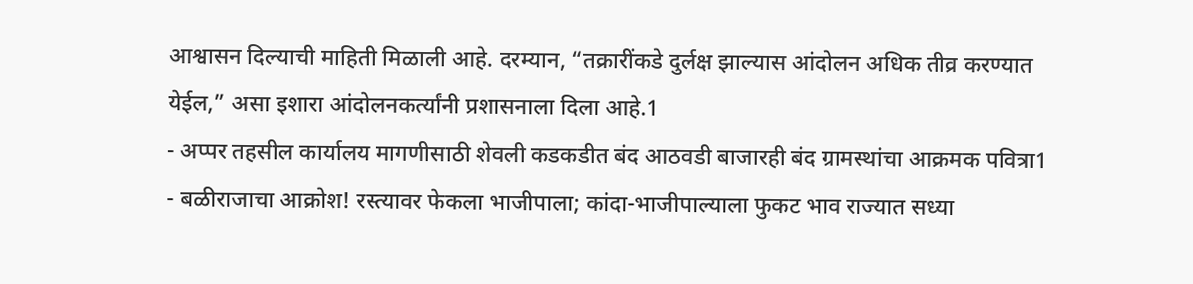आश्वासन दिल्याची माहिती मिळाली आहे. दरम्यान, “तक्रारींकडे दुर्लक्ष झाल्यास आंदोलन अधिक तीव्र करण्यात येईल,” असा इशारा आंदोलनकर्त्यांनी प्रशासनाला दिला आहे.1
- अप्पर तहसील कार्यालय मागणीसाठी शेवली कडकडीत बंद आठवडी बाजारही बंद ग्रामस्थांचा आक्रमक पवित्रा1
- बळीराजाचा आक्रोश! रस्त्यावर फेकला भाजीपाला; कांदा-भाजीपाल्याला फुकट भाव राज्यात सध्या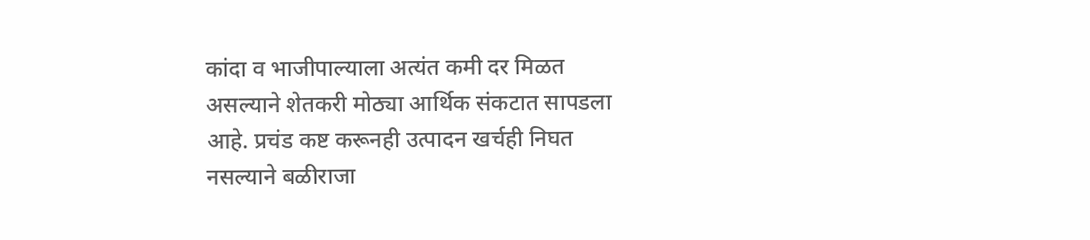कांदा व भाजीपाल्याला अत्यंत कमी दर मिळत असल्याने शेतकरी मोठ्या आर्थिक संकटात सापडला आहे. प्रचंड कष्ट करूनही उत्पादन खर्चही निघत नसल्याने बळीराजा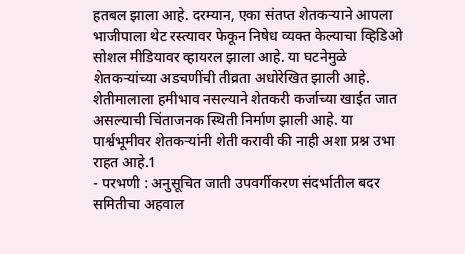हतबल झाला आहे. दरम्यान, एका संतप्त शेतकऱ्याने आपला भाजीपाला थेट रस्त्यावर फेकून निषेध व्यक्त केल्याचा व्हिडिओ सोशल मीडियावर व्हायरल झाला आहे. या घटनेमुळे शेतकऱ्यांच्या अडचणींची तीव्रता अधोरेखित झाली आहे. शेतीमालाला हमीभाव नसल्याने शेतकरी कर्जाच्या खाईत जात असल्याची चिंताजनक स्थिती निर्माण झाली आहे. या पार्श्वभूमीवर शेतकऱ्यांनी शेती करावी की नाही अशा प्रश्न उभा राहत आहे.1
- परभणी : अनुसूचित जाती उपवर्गीकरण संदर्भातील बदर समितीचा अहवाल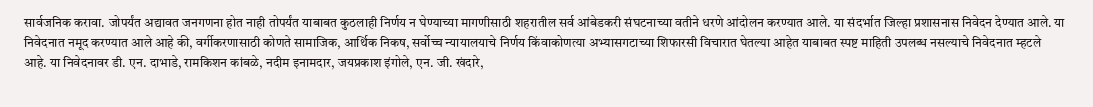सार्वजनिक करावा. जोपर्यंत अद्यावत जनगणना होत नाही तोपर्यंत याबाबत कुठलाही निर्णय न घेण्याच्या मागणीसाठी शहरातील सर्व आंबेडकरी संघटनाच्या वतीने धरणे आंदोलन करण्यात आले. या संदर्भात जिल्हा प्रशासनास निवेदन देण्यात आले. या निवेदनात नमूद करण्यात आले आहे की, वर्गीकरणासाठी कोणते सामाजिक, आर्थिक निकष, सर्वोच्च न्यायालयाचे निर्णय किंवाकोणत्या अभ्यासगटाच्या शिफारसी विचारात घेतल्या आहेत याबाबत स्पष्ट माहिती उपलब्ध नसल्याचे निवेदनात म्हटले आहे. या निवेदनावर डी. एन. दाभाडे, रामकिशन कांबळे, नदीम इनामदार, जयप्रकाश इंगोले, एन. जी. खंदारे,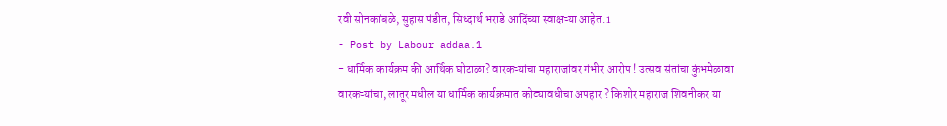रवी सोनकांबळे, सुहास पंडीत, सिध्दार्थ भराडे आदिंच्या स्वाक्षऱ्या आहेत.1
- Post by Labour addaa.1
- धार्मिक कार्यक्रम की आर्थिक घोटाळा? वारकऱ्यांचा महाराजांवर गंभीर आरोप ! उत्सव संतांचा कुंभमेळावा वारकऱ्यांचा, लातूर मधील या धार्मिक कार्यक्रमात कोट्यावधीचा अपहार ? किशोर महाराज शिवनीकर या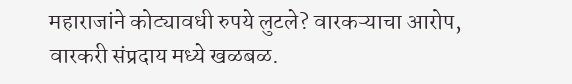महाराजांने कोट्यावधी रुपये लुटले? वारकऱ्याचा आरोप, वारकरी संप्रदाय मध्ये खळबळ.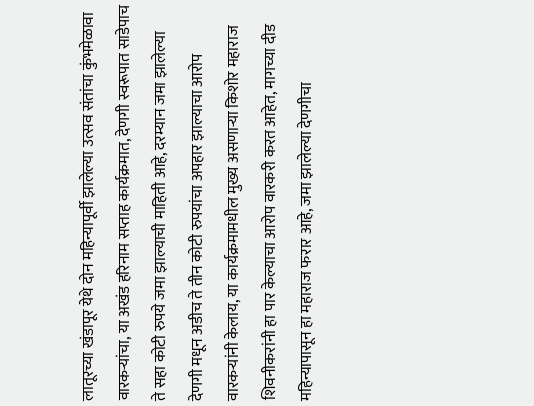लातूरच्या खंडापूर येथे दोन महिन्यापूर्वी झालेल्या उत्सव संतांचा कुंभमेळावा वारकऱ्यांचा, या अखंड हरिनाम सप्ताह कार्यक्रमात, देणगी स्वरूपात साडेपाच ते सहा कोटी रुपये जमा झाल्याची माहिती आहे, दरम्यान जमा झालेल्या देणगी मधून अडीच ते तीन कोटी रुपयांचा अपहार झाल्याचा आरोप वारकऱ्यांनी केलाय, या कार्यक्रमामधील मुख्य असणाऱ्या किशोर महाराज शिवनीकरांनी हा पार केल्याचा आरोप वारकरी करत आहेत, मागच्या दीड महिन्यापासून हा महाराज फरार आहे, जमा झालेल्या देणगीचा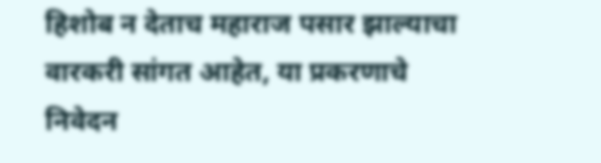हिशोब न देताच महाराज पसार झाल्याचा वारकरी सांगत आहेत, या प्रकरणाचे निवेदन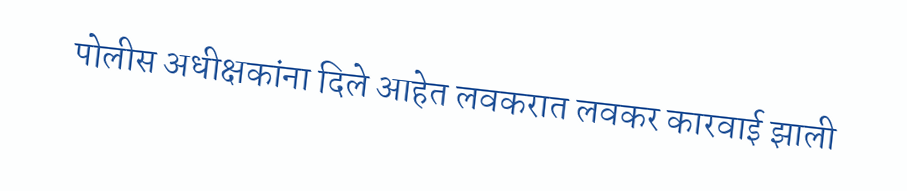पोलीस अधीक्षकांना दिले आहेत लवकरात लवकर कारवाई झाली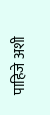पाहिजे अशी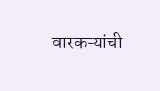वारकऱ्यांची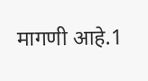मागणी आहे.1